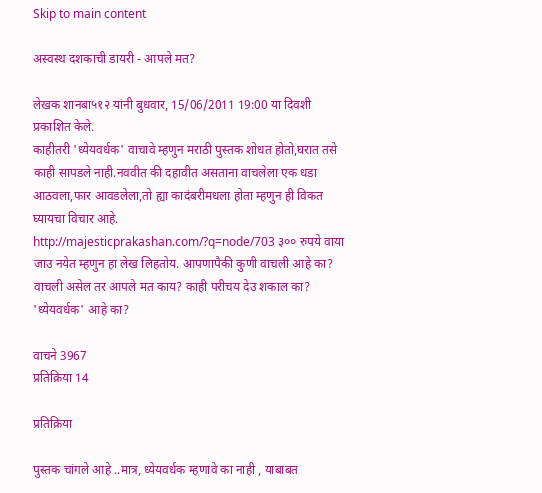Skip to main content

अस्वस्थ दशकाची डायरी - आपले मत?

लेखक शानबा५१२ यांनी बुधवार, 15/06/2011 19:00 या दिवशी प्रकाशित केले.
काहीतरी 'ध्येयवर्धक' वाचावे म्हणुन मराठी पुस्तक शोधत होतो,घरात तसे काही सापडले नाही.नववीत की दहावीत असताना वाचलेला एक धडा आठवला,फार आवडलेला,तो ह्या कादंबरीमधला होता म्हणुन ही विकत घ्यायचा विचार आहे. http://majesticprakashan.com/?q=node/703 ३०० रुपये वाया जाउ नयेत म्हणुन हा लेख लिहतोय. आपणापैकी कुणी वाचली आहे का? वाचली असेल तर आपले मत काय? काही परीचय देउ शकाल का? 'ध्येयवर्धक' आहे का?

वाचने 3967
प्रतिक्रिया 14

प्रतिक्रिया

पुस्तक चांगले आहे ..मात्र, ध्येयवर्धक म्हणावे का नाही , याबाबत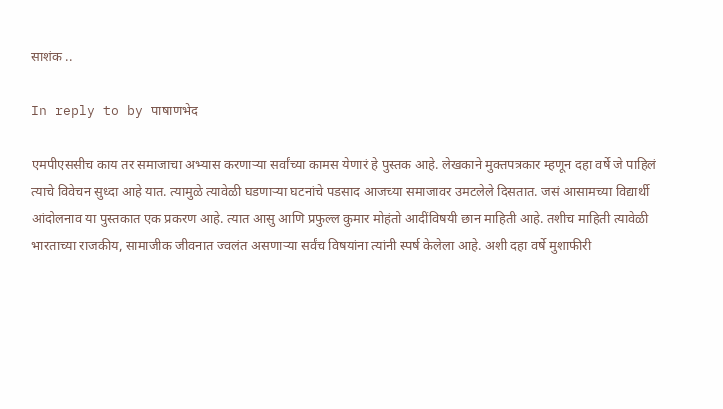साशंक ..

In reply to by पाषाणभेद

एमपीएससीच काय तर समाजाचा अभ्यास करणार्‍या सर्वांच्या कामस येणारं हे पुस्तक आहे. लेखकाने मुक्तपत्रकार म्हणून दहा वर्षे जे पाहिलं त्याचे विवेचन सुध्दा आहे यात. त्यामुळे त्यावेळी घडणार्‍या घटनांचे पडसाद आजच्या समाजावर उमटलेले दिसतात. जसं आसामच्या विद्यार्थी आंदोलनाव या पुस्तकात एक प्रकरण आहे. त्यात आसु आणि प्रफुल्ल कुमार मोहंतो आदींविषयी छान माहिती आहे. तशीच माहिती त्यावेळी भारताच्या राजकीय, सामाजीक जीवनात ज्वलंत असणार्‍या सर्वंच विषयांना त्यांनी स्पर्ष केलेला आहे. अशी दहा वर्षे मुशाफीरी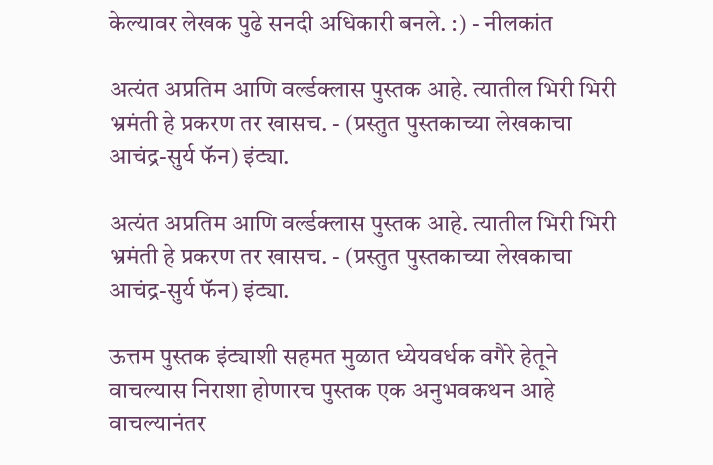केल्यावर लेखक पुढे सनदी अधिकारी बनले. :) - नीलकांत

अत्यंत अप्रतिम आणि वर्ल्डक्लास पुस्तक आहे. त्यातील भिरी भिरी भ्रमंती हे प्रकरण तर खासच. - (प्रस्तुत पुस्तकाच्या लेखकाचा आचंद्र-सुर्य फॅन) इंट्या.

अत्यंत अप्रतिम आणि वर्ल्डक्लास पुस्तक आहे. त्यातील भिरी भिरी भ्रमंती हे प्रकरण तर खासच. - (प्रस्तुत पुस्तकाच्या लेखकाचा आचंद्र-सुर्य फॅन) इंट्या.

ऊत्तम पुस्तक इंट्याशी सहमत मुळात ध्येयवर्धक वगैरे हेतूने वाचल्यास निराशा होणारच पुस्तक एक अनुभवकथन आहे वाचल्यानंतर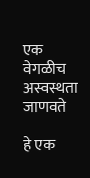एक वेगळीच अस्वस्थता जाणवते

हे एक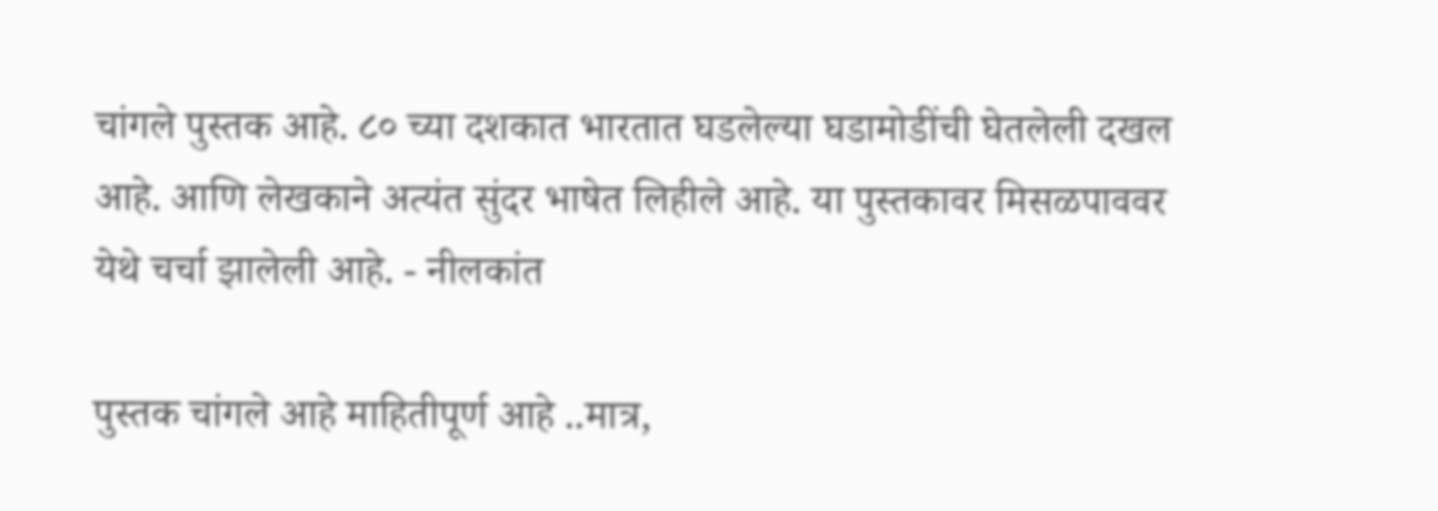चांगले पुस्तक आहे. ८० च्या दशकात भारतात घडलेल्या घडामोडींची घेतलेली दखल आहे. आणि लेखकाने अत्यंत सुंदर भाषेत लिहीले आहे. या पुस्तकावर मिसळपाववर येथे चर्चा झालेली आहे. - नीलकांत

पुस्तक चांगले आहे माहितीपूर्ण आहे ..मात्र,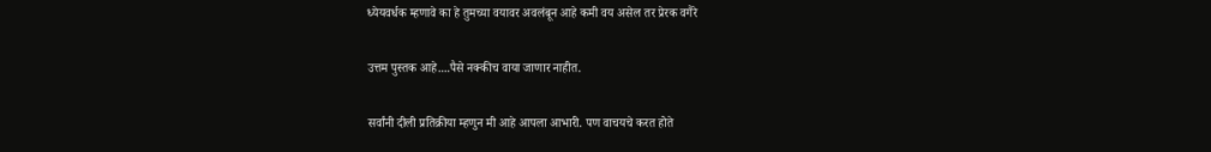ध्येयवर्धक म्हणावे का हे तुमच्या वयावर अवलंबून आहे कमी वय असेल तर प्रेरक वगैरे

उत्तम पुस्तक आहे....पैसे नक्कीच वाया जाणार नाहीत.

सर्वांनी दीली प्रतिक्रीया म्हणुन मी आहे आपला आभारी. पण वाचयचे करत होते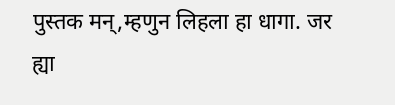पुस्तक मन्,म्हणुन लिहला हा धागा. जर ह्या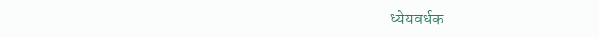ध्येयवर्धक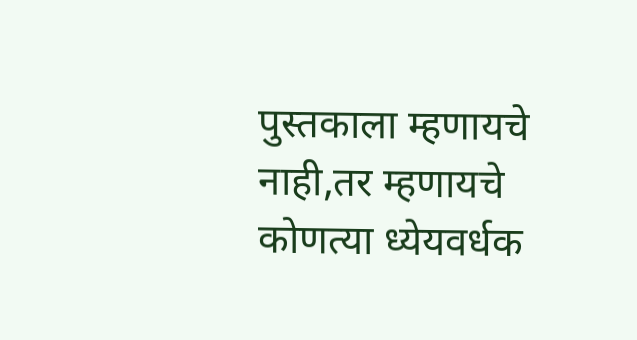पुस्तकाला म्हणायचे नाही,तर म्हणायचे कोणत्या ध्येयवर्धक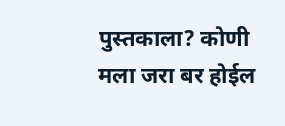पुस्तकाला? कोणी मला जरा बर होईल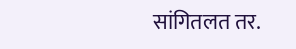सांगितलत तर.